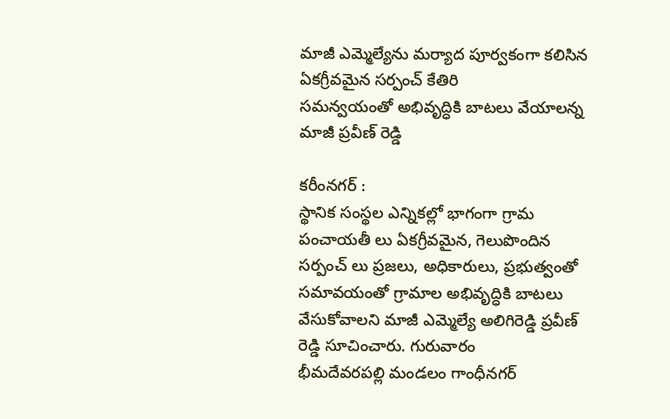మాజీ ఎమ్మెల్యేను మర్యాద పూర్వకంగా కలిసిన ఏకగ్రీవమైన సర్పంచ్ కేతిరి
సమన్వయంతో అభివృద్ధికి బాటలు వేయాలన్న మాజీ ప్రవీణ్ రెడ్డి

కరీంనగర్ :
స్థానిక సంస్థల ఎన్నికల్లో భాగంగా గ్రామ పంచాయతీ లు ఏకగ్రీవమైన, గెలుపొందిన సర్పంచ్ లు ప్రజలు, అధికారులు, ప్రభుత్వంతో సమావయంతో గ్రామాల అభివృద్ధికి బాటలు వేసుకోవాలని మాజీ ఎమ్మెల్యే అలిగిరెడ్డి ప్రవీణ్ రెడ్డి సూచించారు. గురువారం
భీమదేవరపల్లి మండలం గాంధీనగర్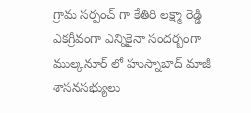గ్రామ సర్పంచ్ గా కేతిరి లక్ష్మా రెడ్డి ఎకగ్రీవంగా ఎన్నికైనా సందర్బంగా ముల్కనూర్ లో హుస్నాబాద్ మాజీ శాసనసభ్యులు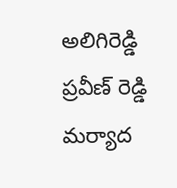అలిగిరెడ్డి ప్రవీణ్ రెడ్డి మర్యాద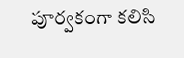పూర్వకంగా కలిసి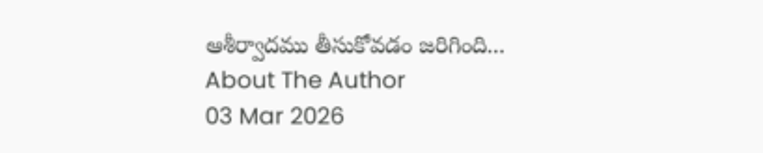ఆశీర్వాదము తీసుకోవడం జరిగింది...
About The Author
03 Mar 2026